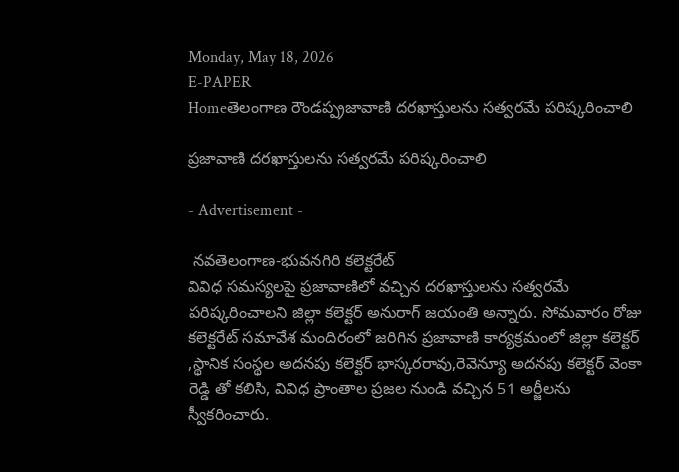Monday, May 18, 2026
E-PAPER
Homeతెలంగాణ రౌండప్ప్రజావాణి దరఖాస్తులను సత్వరమే పరిష్కరించాలి

ప్రజావాణి దరఖాస్తులను సత్వరమే పరిష్కరించాలి

- Advertisement -

 నవతెలంగాణ-భువనగిరి కలెక్టరేట్
వివిధ సమస్యలపై ప్రజావాణిలో వచ్చిన దరఖాస్తులను సత్వరమే పరిష్కరించాలని జిల్లా కలెక్టర్ అనురాగ్ జయంతి అన్నారు. సోమవారం రోజు కలెక్టరేట్ సమావేశ మందిరంలో జరిగిన ప్రజావాణి కార్యక్రమంలో జిల్లా కలెక్టర్ ,స్థానిక సంస్థల అదనపు కలెక్టర్ భాస్కరరావు,రెవెన్యూ అదనపు కలెక్టర్ వెంకా రెడ్డి తో కలిసి, వివిధ ప్రాంతాల ప్రజల నుండి వచ్చిన 51 అర్జీలను స్వీకరించారు.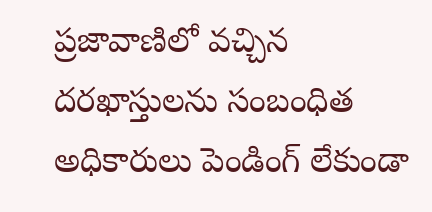ప్రజావాణిలో వచ్చిన దరఖాస్తులను సంబంధిత అధికారులు పెండింగ్ లేకుండా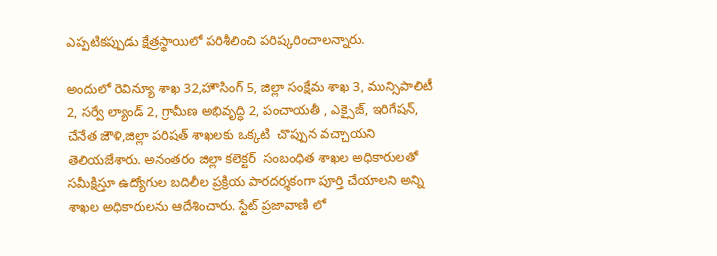ఎప్పటికప్పుడు క్షేత్రస్థాయిలో పరిశీలించి పరిష్కరించాలన్నారు.

అందులో రెవిన్యూ శాఖ 32,హౌసింగ్ 5, జిల్లా సంక్షేమ శాఖ 3, మున్సిపాలిటీ 2, సర్వే ల్యాండ్ 2, గ్రామీణ అభివృద్ధి 2, పంచాయతీ , ఎక్సైజ్, ఇరిగేషన్, చేనేత జౌళి,జిల్లా పరిషత్ శాఖలకు ఒక్కటి  చొప్పున వచ్చాయని తెలియజేశారు. అనంతరం జిల్లా కలెక్టర్  సంబంధిత శాఖల అధికారులతో సమీక్షిస్తూ ఉద్యోగుల బదిలీల ప్రక్రియ పారదర్శకంగా పూర్తి చేయాలని అన్ని శాఖల అధికారులను ఆదేశించారు. స్టేట్ ప్రజావాణి లో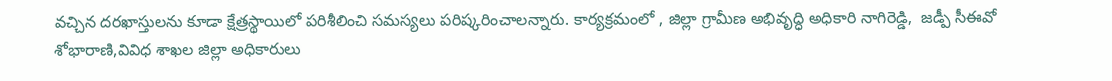వచ్చిన దరఖాస్తులను కూడా క్షేత్రస్థాయిలో పరిశీలించి సమస్యలు పరిష్కరించాలన్నారు. కార్యక్రమంలో , జిల్లా గ్రామీణ అభివృద్ధి అధికారి నాగిరెడ్డి,  జడ్పీ సీఈవో శోభారాణి,వివిధ శాఖల జిల్లా అధికారులు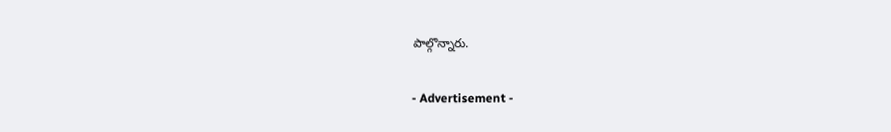పాల్గొన్నారు.

- Advertisement -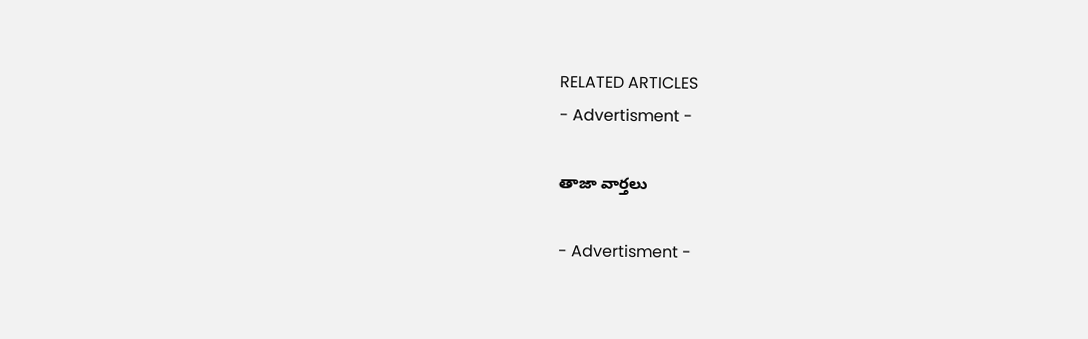RELATED ARTICLES
- Advertisment -

తాజా వార్తలు

- Advertisment -